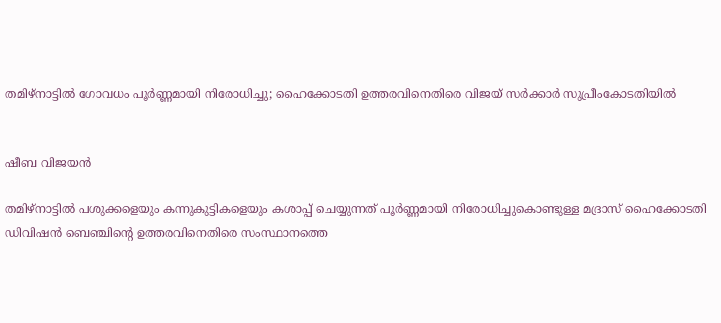തമിഴ്‌നാട്ടില്‍ ഗോവധം പൂര്‍ണ്ണമായി നിരോധിച്ചു; ഹൈക്കോടതി ഉത്തരവിനെതിരെ വിജയ് സര്‍ക്കാര്‍ സുപ്രീംകോടതിയില്‍


ഷീബ വിജയൻ

തമിഴ്‌നാട്ടില്‍ പശുക്കളെയും കന്നുകുട്ടികളെയും കശാപ്പ് ചെയ്യുന്നത് പൂര്‍ണ്ണമായി നിരോധിച്ചുകൊണ്ടുള്ള മദ്രാസ് ഹൈക്കോടതി ഡിവിഷൻ ബെഞ്ചിന്റെ ഉത്തരവിനെതിരെ സംസ്ഥാനത്തെ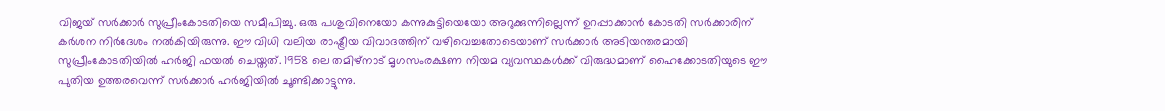വിജയ് സര്‍ക്കാര്‍ സുപ്രീംകോടതിയെ സമീപിച്ചു. ഒരു പശുവിനെയോ കന്നുകുട്ടിയെയോ അറുക്കുന്നില്ലെന്ന് ഉറപ്പാക്കാന്‍ കോടതി സര്‍ക്കാരിന് കര്‍ശന നിര്‍ദേശം നല്‍കിയിരുന്നു. ഈ വിധി വലിയ രാഷ്ട്രീയ വിവാദത്തിന് വഴിവെച്ചതോടെയാണ് സര്‍ക്കാര്‍ അടിയന്തരമായി സുപ്രീംകോടതിയില്‍ ഹര്‍ജി ഫയല്‍ ചെയ്തത്. 1958 ലെ തമിഴ്നാട് മൃഗസംരക്ഷണ നിയമ വ്യവസ്ഥകള്‍ക്ക് വിരുദ്ധമാണ് ഹൈക്കോടതിയുടെ ഈ പുതിയ ഉത്തരവെന്ന് സര്‍ക്കാര്‍ ഹര്‍ജിയില്‍ ചൂണ്ടിക്കാട്ടുന്നു.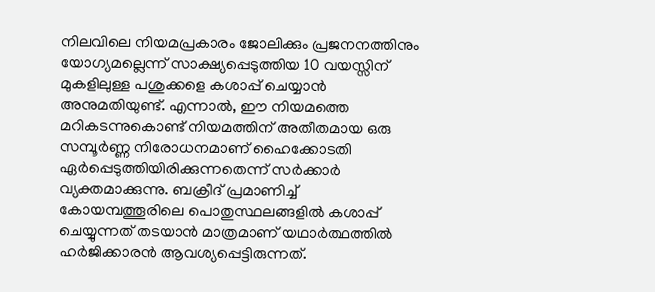നിലവിലെ നിയമപ്രകാരം ജോലിക്കും പ്രജനനത്തിനും യോഗ്യമല്ലെന്ന് സാക്ഷ്യപ്പെടുത്തിയ 10 വയസ്സിന് മുകളിലുള്ള പശുക്കളെ കശാപ്പ് ചെയ്യാന്‍ അനുമതിയുണ്ട്. എന്നാല്‍, ഈ നിയമത്തെ മറികടന്നുകൊണ്ട് നിയമത്തിന് അതീതമായ ഒരു സമ്പൂര്‍ണ്ണ നിരോധനമാണ് ഹൈക്കോടതി ഏര്‍പ്പെടുത്തിയിരിക്കുന്നതെന്ന് സര്‍ക്കാര്‍ വ്യക്തമാക്കുന്നു. ബക്രീദ് പ്രമാണിച്ച് കോയമ്പത്തൂരിലെ പൊതുസ്ഥലങ്ങളില്‍ കശാപ്പ് ചെയ്യുന്നത് തടയാന്‍ മാത്രമാണ് യഥാര്‍ത്ഥത്തില്‍ ഹര്‍ജിക്കാരന്‍ ആവശ്യപ്പെട്ടിരുന്നത്.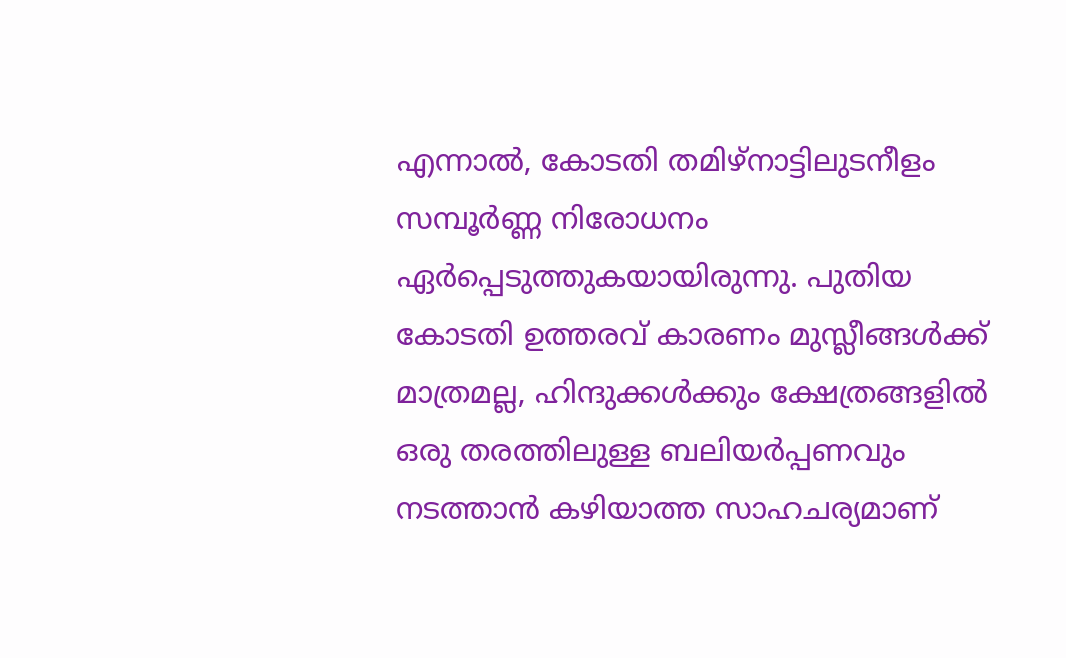എന്നാല്‍, കോടതി തമിഴ്നാട്ടിലുടനീളം സമ്പൂര്‍ണ്ണ നിരോധനം ഏര്‍പ്പെടുത്തുകയായിരുന്നു. പുതിയ കോടതി ഉത്തരവ് കാരണം മുസ്ലീങ്ങള്‍ക്ക് മാത്രമല്ല, ഹിന്ദുക്കള്‍ക്കും ക്ഷേത്രങ്ങളില്‍ ഒരു തരത്തിലുള്ള ബലിയര്‍പ്പണവും നടത്താന്‍ കഴിയാത്ത സാഹചര്യമാണ്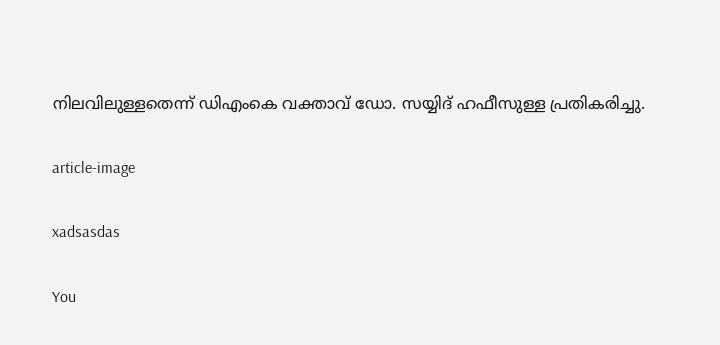നിലവിലുള്ളതെന്ന് ഡിഎംകെ വക്താവ് ഡോ. സയ്യിദ് ഹഫീസുള്ള പ്രതികരിച്ചു.

article-image

xadsasdas

You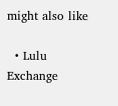might also like

  • Lulu Exchange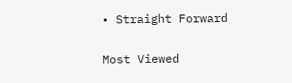• Straight Forward

Most Viewed